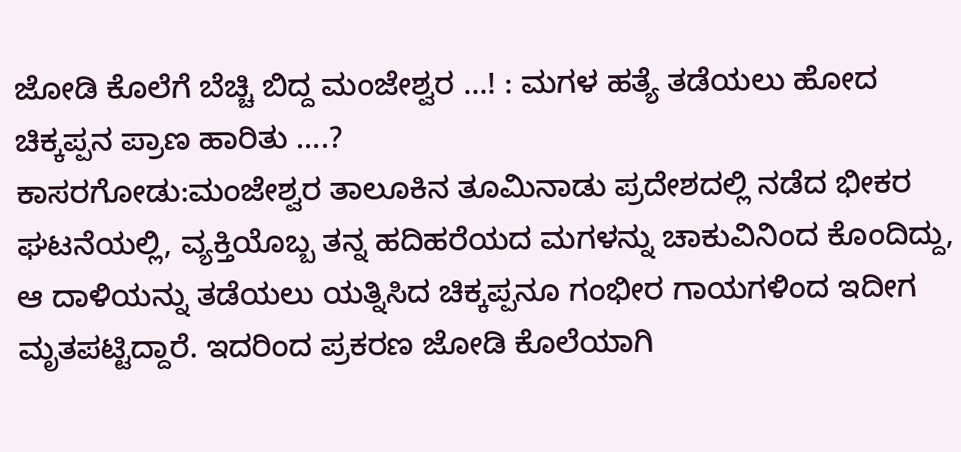ಜೋಡಿ ಕೊಲೆಗೆ ಬೆಚ್ಚಿ ಬಿದ್ದ ಮಂಜೇಶ್ವರ …! : ಮಗಳ ಹತ್ಯೆ ತಡೆಯಲು ಹೋದ ಚಿಕ್ಕಪ್ಪನ ಪ್ರಾಣ ಹಾರಿತು ….?
ಕಾಸರಗೋಡು:ಮಂಜೇಶ್ವರ ತಾಲೂಕಿನ ತೂಮಿನಾಡು ಪ್ರದೇಶದಲ್ಲಿ ನಡೆದ ಭೀಕರ ಘಟನೆಯಲ್ಲಿ, ವ್ಯಕ್ತಿಯೊಬ್ಬ ತನ್ನ ಹದಿಹರೆಯದ ಮಗಳನ್ನು ಚಾಕುವಿನಿಂದ ಕೊಂದಿದ್ದು, ಆ ದಾಳಿಯನ್ನು ತಡೆಯಲು ಯತ್ನಿಸಿದ ಚಿಕ್ಕಪ್ಪನೂ ಗಂಭೀರ ಗಾಯಗಳಿಂದ ಇದೀಗ ಮೃತಪಟ್ಟಿದ್ದಾರೆ. ಇದರಿಂದ ಪ್ರಕರಣ ಜೋಡಿ ಕೊಲೆಯಾಗಿ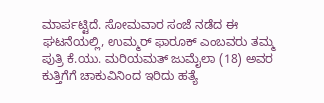ಮಾರ್ಪಟ್ಟಿದೆ. ಸೋಮವಾರ ಸಂಜೆ ನಡೆದ ಈ ಘಟನೆಯಲ್ಲಿ, ಉಮ್ಮರ್ ಫಾರೂಕ್ ಎಂಬವರು ತಮ್ಮ ಪುತ್ರಿ ಕೆ.ಯು. ಮರಿಯಮತ್ ಜುಮೈಲಾ (18) ಅವರ ಕುತ್ತಿಗೆಗೆ ಚಾಕುವಿನಿಂದ ಇರಿದು ಹತ್ಯೆ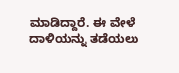ಮಾಡಿದ್ದಾರೆ. ಈ ವೇಳೆ ದಾಳಿಯನ್ನು ತಡೆಯಲು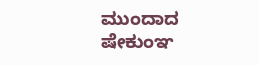ಮುಂದಾದ ಷೇಕುಂಞ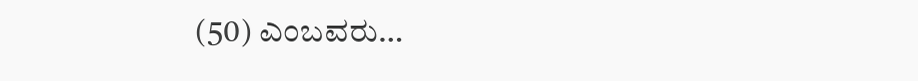(50) ಎಂಬವರು…